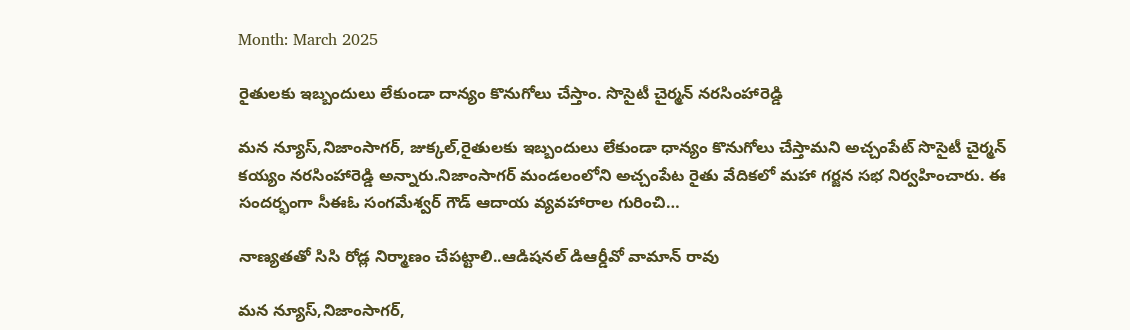Month: March 2025

రైతులకు ఇబ్బందులు లేకుండా దాన్యం కొనుగోలు చేస్తాం. సొసైటీ చైర్మన్ నరసింహారెడ్డి

మన న్యూస్,నిజాంసాగర్, జుక్కల్,రైతులకు ఇబ్బందులు లేకుండా ధాన్యం కొనుగోలు చేస్తామని అచ్చంపేట్ సొసైటీ చైర్మన్ కయ్యం నరసింహారెడ్డి అన్నారు.నిజాంసాగర్ మండలంలోని అచ్చంపేట రైతు వేదికలో మహా గర్జన సభ నిర్వహించారు. ఈ సందర్భంగా సీఈఓ సంగమేశ్వర్ గౌడ్ ఆదాయ వ్యవహారాల గురించి…

నాణ్యతతో సిసి రోడ్ల నిర్మాణం చేపట్టాలి..ఆడిషనల్ డిఆర్డీవో వామాన్ రావు

మన న్యూస్,నిజాంసాగర్,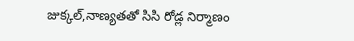జుక్కల్,నాణ్యతతో సిసి రోడ్ల నిర్మాణం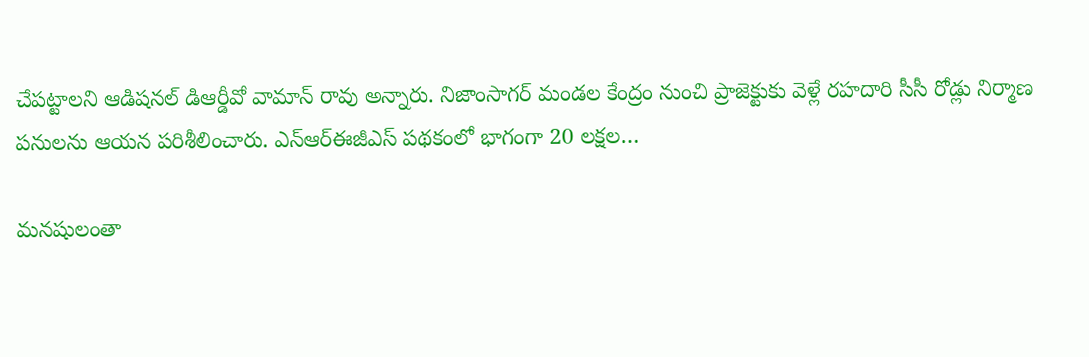చేపట్టాలని ఆడిషనల్ డిఆర్డీవో వామాన్ రావు అన్నారు. నిజాంసాగర్ మండల కేంద్రం నుంచి ప్రాజెక్టుకు వెళ్లే రహదారి సీసీ రోడ్లు నిర్మాణ పనులను ఆయన పరిశీలించారు. ఎన్ఆర్ఈజీఎస్ పథకంలో భాగంగా 20 లక్షల…

మనషులంతా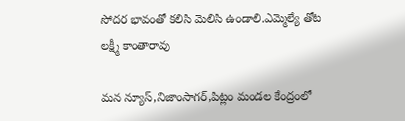సోదర భావంతో కలిసి మెలిసి ఉండాలి.ఎమ్మెల్యే తోట లక్ష్మీ కాంతారావు

మన న్యూస్,నిజాంసాగర్,పిట్లం మండల కేంద్రంలో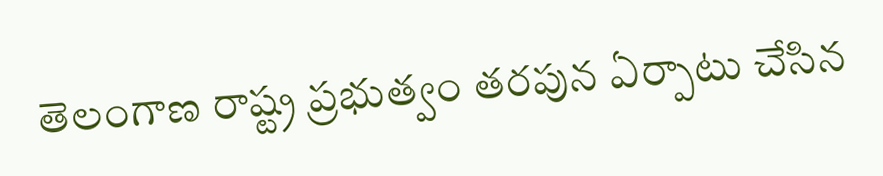తెలంగాణ రాష్ట్ర ప్రభుత్వం తరపున ఏర్పాటు చేసిన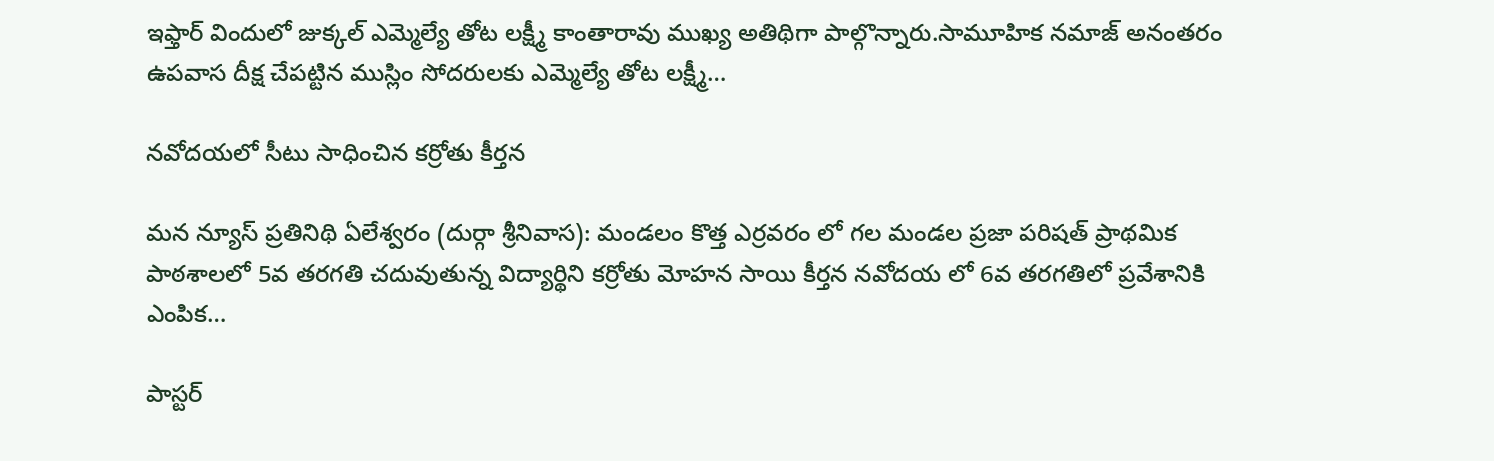ఇఫ్తార్ విందులో జుక్కల్ ఎమ్మెల్యే తోట లక్ష్మీ కాంతారావు ముఖ్య అతిథిగా పాల్గొన్నారు.సామూహిక నమాజ్ అనంతరం ఉపవాస దీక్ష చేపట్టిన ముస్లిం సోదరులకు ఎమ్మెల్యే తోట లక్ష్మీ…

నవోదయలో సీటు సాధించిన కర్రోతు కీర్తన

మన న్యూస్ ప్రతినిథి ఏలేశ్వరం (దుర్గా శ్రీనివాస): మండలం కొత్త ఎర్రవరం లో గల మండల ప్రజా పరిషత్ ప్రాథమిక పాఠశాలలో 5వ తరగతి చదువుతున్న విద్యార్థిని కర్రోతు మోహన సాయి కీర్తన నవోదయ లో 6వ తరగతిలో ప్రవేశానికి ఎంపిక…

పాస్టర్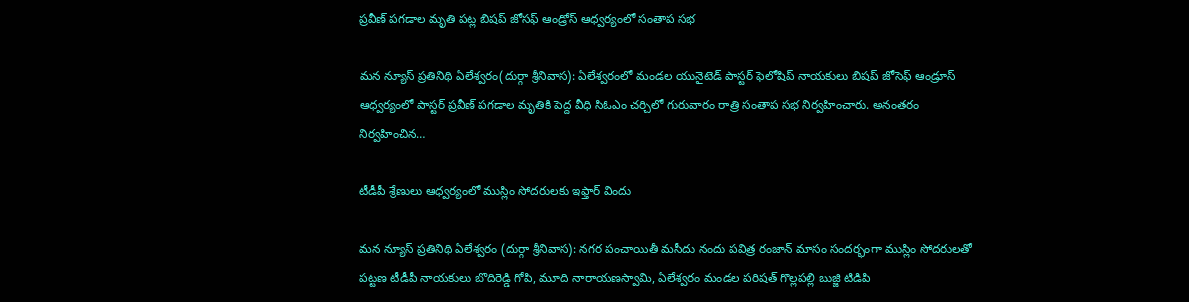ప్రవీణ్ పగడాల మృతి పట్ల బిషప్ జోసఫ్ ఆండ్రోస్ ఆధ్వర్యంలో సంతాప సభ

మన న్యూస్ ప్రతినిథి ఏలేశ్వరం(దుర్గా శ్రీనివాస): ఏలేశ్వరంలో మండల యునైటెడ్ పాస్టర్ ఫెలోషిప్ నాయకులు బిషప్ జోసెఫ్ ఆండ్రూస్ ఆధ్వర్యంలో పాస్టర్ ప్రవీణ్ పగడాల మృతికి పెద్ద వీధి సిఓఎం చర్చిలో గురువారం రాత్రి సంతాప సభ నిర్వహించారు. అనంతరం నిర్వహించిన…

టీడీపీ శ్రేణులు ఆధ్వర్యంలో ముస్లిం సోదరులకు ఇఫ్తార్ విందు

మన న్యూస్ ప్రతినిథి ఏలేశ్వరం (దుర్గా శ్రీనివాస): నగర పంచాయితీ మసీదు నందు పవిత్ర రంజాన్ మాసం సందర్భంగా ముస్లిం సోదరులతో పట్టణ టీడీపీ నాయకులు బొదిరెడ్డి గోపి, మూది నారాయణస్వామి, ఏలేశ్వరం మండల పరిషత్ గొల్లపల్లి బుజ్జి టిడిపి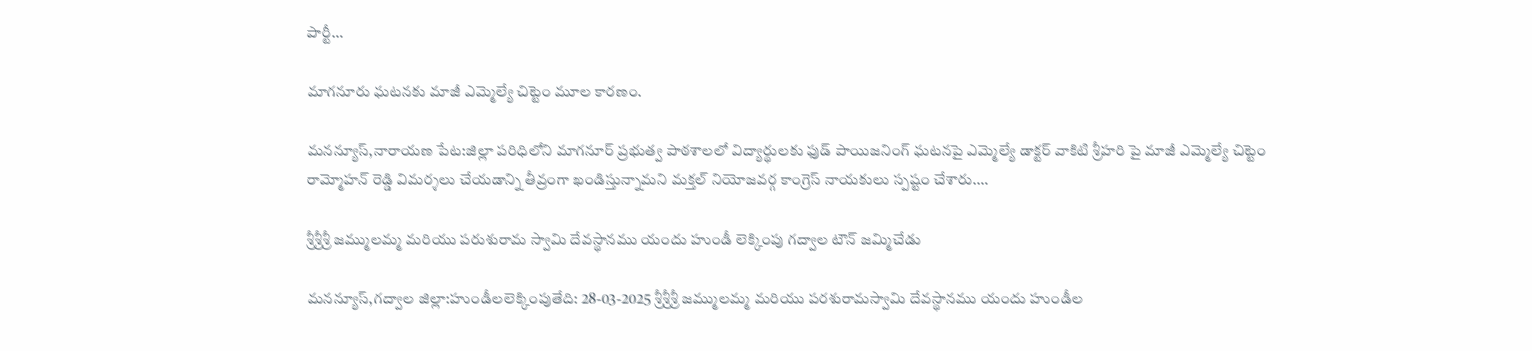పార్టీ…

మాగనూరు ఘటనకు మాజీ ఎమ్మెల్యే చిట్టెం మూల కారణం.

మనన్యూస్,నారాయణ పేట:జిల్లా పరిధిలోని మాగనూర్ ప్రభుత్వ పాఠశాలలో విద్యార్థులకు ఫుడ్ పాయిజనింగ్ ఘటనపై ఎమ్మెల్యే డాక్టర్ వాకిటి శ్రీహరి పై మాజీ ఎమ్మెల్యే చిట్టెం రామ్మోహన్ రెడ్డి విమర్శలు చేయడాన్ని తీవ్రంగా ఖండిస్తున్నామని మక్తల్ నియోజవర్గ కాంగ్రెస్ నాయకులు స్పష్టం చేశారు.…

శ్రీశ్రీశ్రీ జమ్ములమ్మ మరియు పరుశురామ స్వామి దేవస్థానము యందు హుండీ లెక్కింపు గద్వాల టౌన్ జమ్మిచేడు

మనన్యూస్,గద్వాల జిల్లా:హుండీలలెక్కింపుతేది: 28-03-2025 శ్రీశ్రీశ్రీ జమ్ములమ్మ మరియు పరశురామస్వామి దేవస్థానము యందు హుండీల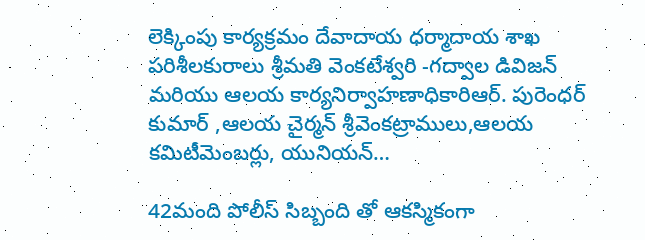లెక్కింపు కార్యక్రమం దేవాదాయ ధర్మాదాయ శాఖ పరిశీలకురాలు శ్రీమతి వెంకటేశ్వరి -గద్వాల డివిజన్ మరియు ఆలయ కార్యనిర్వాహణాధికారిఆర్. పురెంధర్ కుమార్ ,ఆలయ చైర్మన్ శ్రీవెంకట్రాములు,ఆలయ కమిటీమెంబర్లు, యునియన్…

42మంది పోలీస్ సిబ్బంది తో ఆకస్మికంగా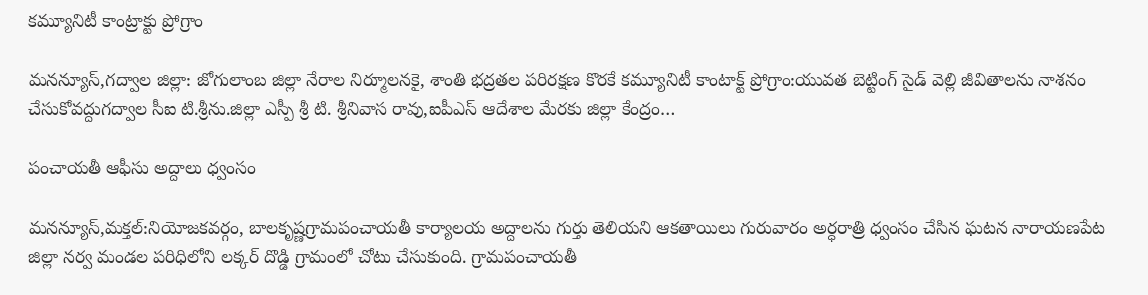కమ్యూనిటీ కాంట్రాక్టు ప్రోగ్రాం

మనన్యూస్,గద్వాల జిల్లా: జోగులాంబ జిల్లా నేరాల నిర్మూలనకై, శాంతి భద్రతల పరిరక్షణ కొరకే కమ్యూనిటీ కాంటాక్ట్ ప్రోగ్రాం:యువత బెట్టింగ్ సైడ్ వెల్లి జీవితాలను నాశనం చేసుకోవద్దుగద్వాల సీఐ టి.శ్రీను.జిల్లా ఎస్పీ శ్రీ టి. శ్రీనివాస రావు,ఐపీఎస్ ఆదేశాల మేరకు జిల్లా కేంద్రం…

పంచాయతీ ఆఫీసు అద్దాలు ధ్వంసం

మనన్యూస్,మక్తల్:నియోజకవర్గం, బాలకృష్ణగ్రామపంచాయతీ కార్యాలయ అద్దాలను గుర్తు తెలియని ఆకతాయిలు గురువారం అర్ధరాత్రి ధ్వంసం చేసిన ఘటన నారాయణపేట జిల్లా నర్వ మండల పరిధిలోని లక్కర్ దొడ్డి గ్రామంలో చోటు చేసుకుంది. గ్రామపంచాయతీ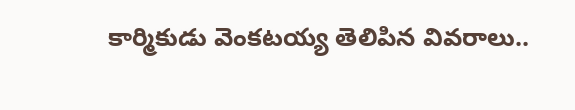కార్మికుడు వెంకటయ్య తెలిపిన వివరాలు..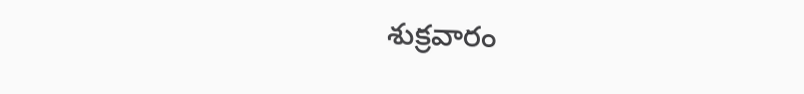శుక్రవారం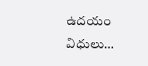ఉదయం విధులు…